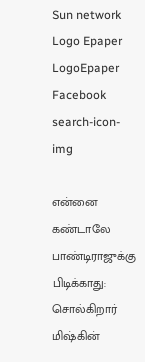Sun network Logo Epaper LogoEpaper Facebook
search-icon-img

என்னை கண்டாலே பாண்டிராஜுக்கு பிடிக்காது: சொல்கிறார் மிஷ்கின்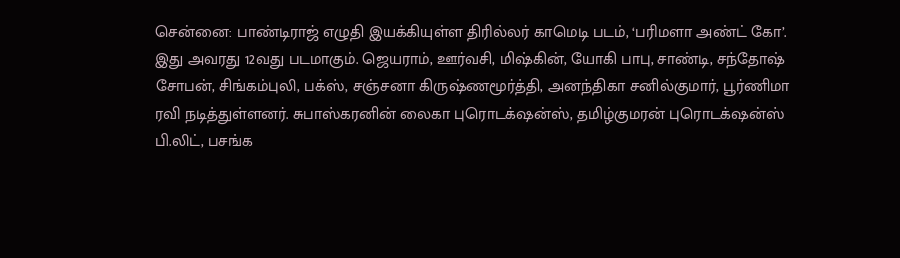சென்னை: பாண்டிராஜ் எழுதி இயக்கியுள்ள திரில்லர் காமெடி படம், ‘பரிமளா அண்ட் கோ’. இது அவரது 12வது படமாகும். ஜெயராம், ஊர்வசி, மிஷ்கின், யோகி பாபு, சாண்டி, சந்தோஷ் சோபன், சிங்கம்புலி, பக்ஸ், சஞ்சனா கிருஷ்ணமூர்த்தி, அனந்திகா சனில்குமார், பூர்ணிமா ரவி நடித்துள்ளனர். சுபாஸ்கரனின் லைகா புரொடக்‌ஷன்ஸ், தமிழ்குமரன் புரொடக்‌ஷன்ஸ் பி.லிட், பசங்க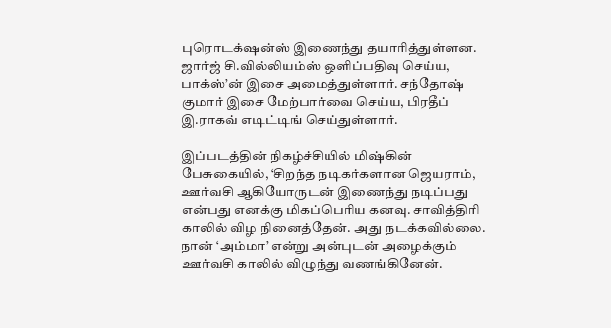புரொடக்‌ஷன்ஸ் இணைந்து தயாரித்துள்ளன. ஜார்ஜ் சி.வில்லியம்ஸ் ஒளிப்பதிவு செய்ய, பாக்ஸ்’ன் இசை அமைத்துள்ளார். சந்தோஷ் குமார் இசை மேற்பார்வை செய்ய, பிரதீப் இ.ராகவ் எடிட்டிங் செய்துள்ளார்.

இப்படத்தின் நிகழ்ச்சியில் மிஷ்கின் பேசுகையில், ‘சிறந்த நடிகர்களான ஜெயராம், ஊர்வசி ஆகியோருடன் இணைந்து நடிப்பது என்பது எனக்கு மிகப்பெரிய கனவு. சாவித்திரி காலில் விழ நினைத்தேன். அது நடக்கவில்லை. நான் ‘அம்மா’ என்று அன்புடன் அழைக்கும் ஊர்வசி காலில் விழுந்து வணங்கினேன்.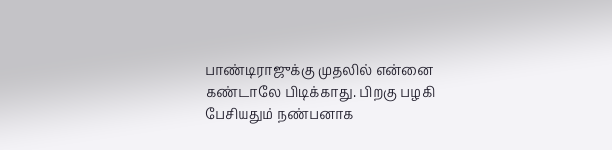பாண்டிராஜுக்கு முதலில் என்னை கண்டாலே பிடிக்காது. பிறகு பழகி பேசியதும் நண்பனாக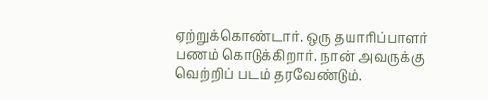ஏற்றுக்கொண்டார். ஒரு தயாரிப்பாளர் பணம் கொடுக்கிறார். நான் அவருக்கு வெற்றிப் படம் தரவேண்டும்.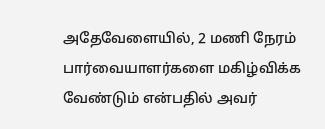அதேவேளையில், 2 மணி நேரம் பார்வையாளர்களை மகிழ்விக்க வேண்டும் என்பதில் அவர்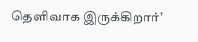தெளிவாக இருக்கிறார்’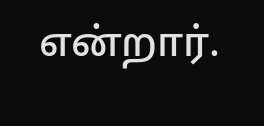என்றார்.